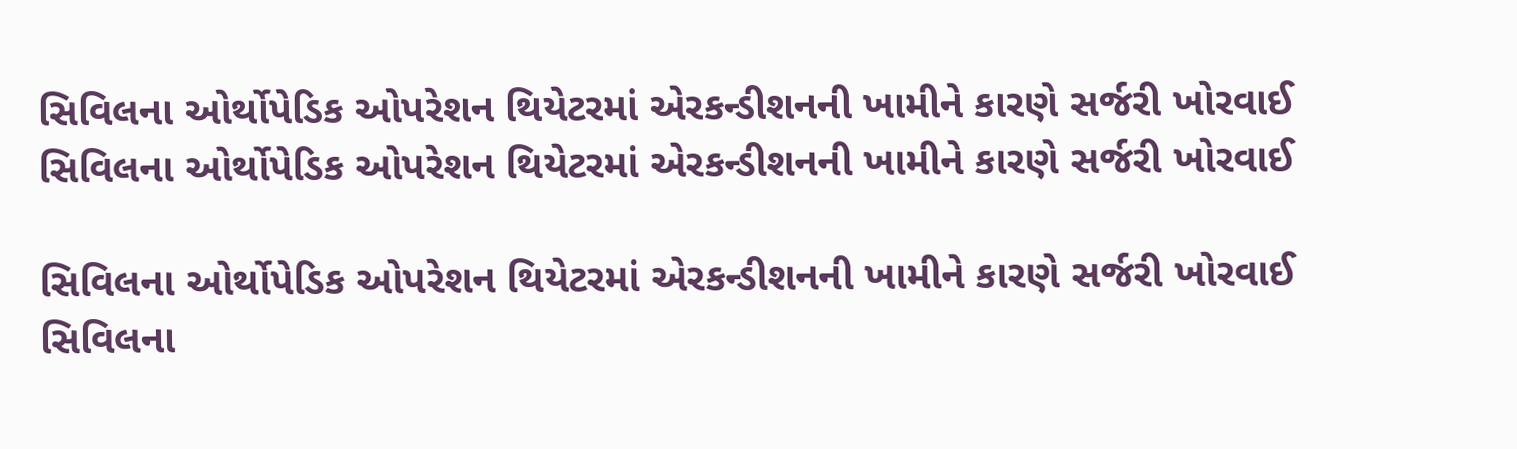સિવિલના ઓર્થોપેડિક ઓપરેશન થિયેટરમાં એરકન્ડીશનની ખામીને કારણે સર્જરી ખોરવાઈ સિવિલના ઓર્થોપેડિક ઓપરેશન થિયેટરમાં એરકન્ડીશનની ખામીને કારણે સર્જરી ખોરવાઈ

સિવિલના ઓર્થોપેડિક ઓપરેશન થિયેટરમાં એરકન્ડીશનની ખામીને કારણે સર્જરી ખોરવાઈ સિવિલના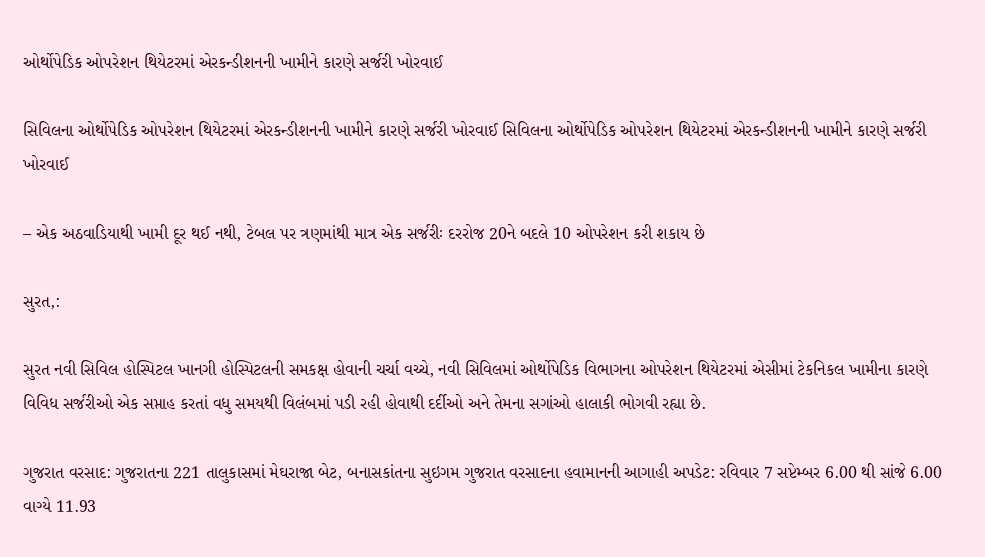ઓર્થોપેડિક ઓપરેશન થિયેટરમાં એરકન્ડીશનની ખામીને કારણે સર્જરી ખોરવાઈ

સિવિલના ઓર્થોપેડિક ઓપરેશન થિયેટરમાં એરકન્ડીશનની ખામીને કારણે સર્જરી ખોરવાઈ સિવિલના ઓર્થોપેડિક ઓપરેશન થિયેટરમાં એરકન્ડીશનની ખામીને કારણે સર્જરી ખોરવાઈ

– એક અઠવાડિયાથી ખામી દૂર થઈ નથી, ટેબલ પર ત્રણમાંથી માત્ર એક સર્જરીઃ દરરોજ 20ને બદલે 10 ઓપરેશન કરી શકાય છે

સુરત,:

સુરત નવી સિવિલ હોસ્પિટલ ખાનગી હોસ્પિટલની સમકક્ષ હોવાની ચર્ચા વચ્ચે, નવી સિવિલમાં ઓર્થોપેડિક વિભાગના ઓપરેશન થિયેટરમાં એસીમાં ટેકનિકલ ખામીના કારણે વિવિધ સર્જરીઓ એક સપ્તાહ કરતાં વધુ સમયથી વિલંબમાં પડી રહી હોવાથી દર્દીઓ અને તેમના સગાંઓ હાલાકી ભોગવી રહ્યા છે.

ગુજરાત વરસાદ: ગુજરાતના 221 તાલુકાસમાં મેઘરાજા બેટ, બનાસકાંતના સુઇગમ ગુજરાત વરસાદના હવામાનની આગાહી અપડેટ: રવિવાર 7 સપ્ટેમ્બર 6.00 થી સાંજે 6.00 વાગ્યે 11.93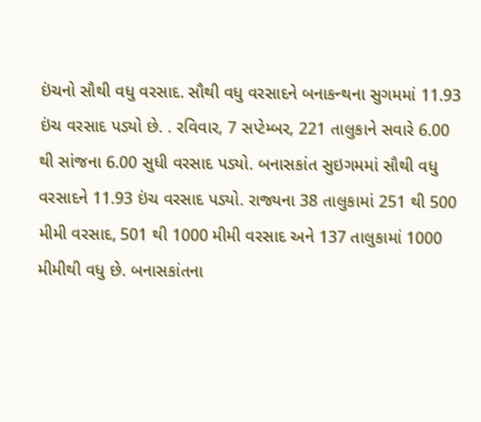ઇંચનો સૌથી વધુ વરસાદ. સૌથી વધુ વરસાદને બનાકન્થના સુગમમાં 11.93 ઇંચ વરસાદ પડ્યો છે. . રવિવાર, 7 સપ્ટેમ્બર, 221 તાલુકાને સવારે 6.00 થી સાંજના 6.00 સુધી વરસાદ પડ્યો. બનાસકાંત સુઇગમમાં સૌથી વધુ વરસાદને 11.93 ઇંચ વરસાદ પડ્યો. રાજ્યના 38 તાલુકામાં 251 થી 500 મીમી વરસાદ, 501 થી 1000 મીમી વરસાદ અને 137 તાલુકામાં 1000 મીમીથી વધુ છે. બનાસકાંતના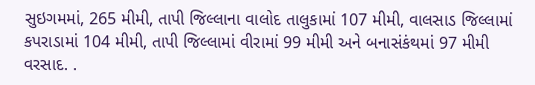સુઇગમમાં, 265 મીમી, તાપી જિલ્લાના વાલોદ તાલુકામાં 107 મીમી, વાલસાડ જિલ્લામાં કપરાડામાં 104 મીમી, તાપી જિલ્લામાં વીરામાં 99 મીમી અને બનાસંકંથમાં 97 મીમી વરસાદ. .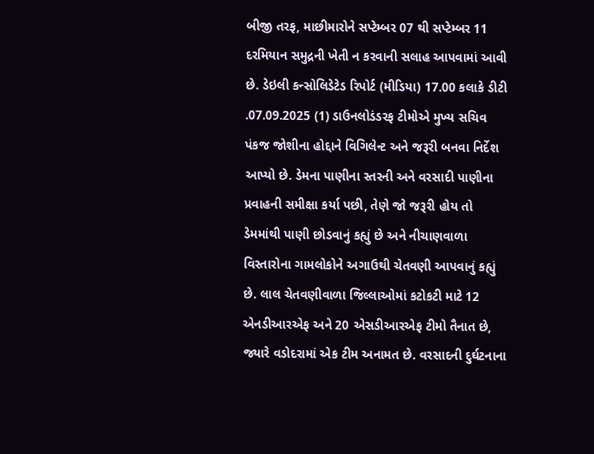બીજી તરફ, માછીમારોને સપ્ટેમ્બર 07 થી સપ્ટેમ્બર 11 દરમિયાન સમુદ્રની ખેતી ન કરવાની સલાહ આપવામાં આવી છે. ડેઇલી કન્સોલિડેટેડ રિપોર્ટ (મીડિયા) 17.00 કલાકે ડીટી .07.09.2025 (1) ડાઉનલોડંડરફ ટીમોએ મુખ્ય સચિવ પંકજ જોશીના હોદ્દાને વિગિલેન્ટ અને જરૂરી બનવા નિર્દેશ આપ્યો છે. ડેમના પાણીના સ્તરની અને વરસાદી પાણીના પ્રવાહની સમીક્ષા કર્યા પછી, તેણે જો જરૂરી હોય તો ડેમમાંથી પાણી છોડવાનું કહ્યું છે અને નીચાણવાળા વિસ્તારોના ગામલોકોને અગાઉથી ચેતવણી આપવાનું કહ્યું છે. લાલ ચેતવણીવાળા જિલ્લાઓમાં કટોકટી માટે 12 એનડીઆરએફ અને 20 એસડીઆરએફ ટીમો તૈનાત છે, જ્યારે વડોદરામાં એક ટીમ અનામત છે. વરસાદની દુર્ઘટનાના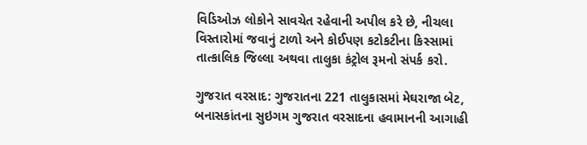વિડિઓઝ લોકોને સાવચેત રહેવાની અપીલ કરે છે, નીચલા વિસ્તારોમાં જવાનું ટાળો અને કોઈપણ કટોકટીના કિસ્સામાં તાત્કાલિક જિલ્લા અથવા તાલુકા કંટ્રોલ રૂમનો સંપર્ક કરો.

ગુજરાત વરસાદ: ગુજરાતના 221 તાલુકાસમાં મેઘરાજા બેટ, બનાસકાંતના સુઇગમ ગુજરાત વરસાદના હવામાનની આગાહી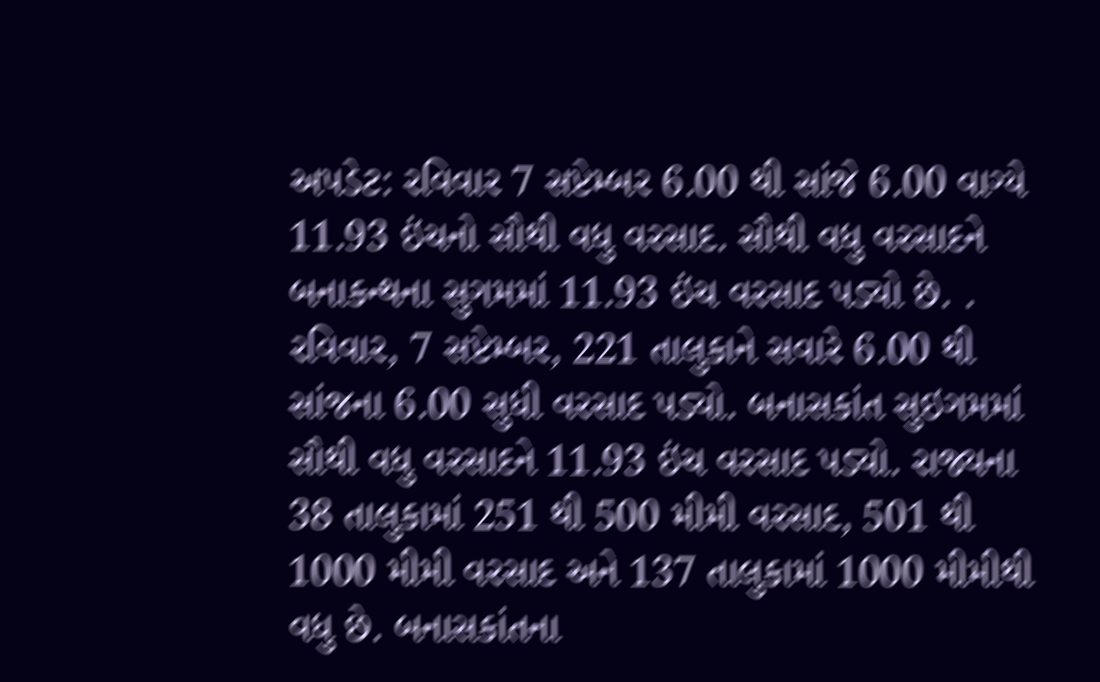અપડેટ: રવિવાર 7 સપ્ટેમ્બર 6.00 થી સાંજે 6.00 વાગ્યે 11.93 ઇંચનો સૌથી વધુ વરસાદ. સૌથી વધુ વરસાદને બનાકન્થના સુગમમાં 11.93 ઇંચ વરસાદ પડ્યો છે. . રવિવાર, 7 સપ્ટેમ્બર, 221 તાલુકાને સવારે 6.00 થી સાંજના 6.00 સુધી વરસાદ પડ્યો. બનાસકાંત સુઇગમમાં સૌથી વધુ વરસાદને 11.93 ઇંચ વરસાદ પડ્યો. રાજ્યના 38 તાલુકામાં 251 થી 500 મીમી વરસાદ, 501 થી 1000 મીમી વરસાદ અને 137 તાલુકામાં 1000 મીમીથી વધુ છે. બનાસકાંતના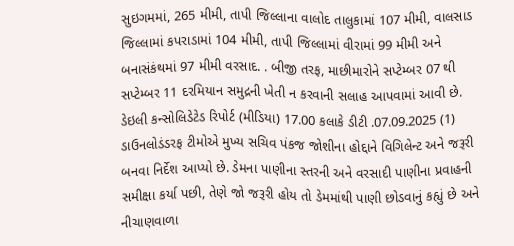સુઇગમમાં, 265 મીમી, તાપી જિલ્લાના વાલોદ તાલુકામાં 107 મીમી, વાલસાડ જિલ્લામાં કપરાડામાં 104 મીમી, તાપી જિલ્લામાં વીરામાં 99 મીમી અને બનાસંકંથમાં 97 મીમી વરસાદ. . બીજી તરફ, માછીમારોને સપ્ટેમ્બર 07 થી સપ્ટેમ્બર 11 દરમિયાન સમુદ્રની ખેતી ન કરવાની સલાહ આપવામાં આવી છે. ડેઇલી કન્સોલિડેટેડ રિપોર્ટ (મીડિયા) 17.00 કલાકે ડીટી .07.09.2025 (1) ડાઉનલોડંડરફ ટીમોએ મુખ્ય સચિવ પંકજ જોશીના હોદ્દાને વિગિલેન્ટ અને જરૂરી બનવા નિર્દેશ આપ્યો છે. ડેમના પાણીના સ્તરની અને વરસાદી પાણીના પ્રવાહની સમીક્ષા કર્યા પછી, તેણે જો જરૂરી હોય તો ડેમમાંથી પાણી છોડવાનું કહ્યું છે અને નીચાણવાળા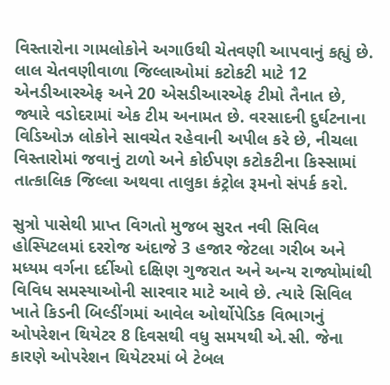વિસ્તારોના ગામલોકોને અગાઉથી ચેતવણી આપવાનું કહ્યું છે. લાલ ચેતવણીવાળા જિલ્લાઓમાં કટોકટી માટે 12 એનડીઆરએફ અને 20 એસડીઆરએફ ટીમો તૈનાત છે, જ્યારે વડોદરામાં એક ટીમ અનામત છે. વરસાદની દુર્ઘટનાના વિડિઓઝ લોકોને સાવચેત રહેવાની અપીલ કરે છે, નીચલા વિસ્તારોમાં જવાનું ટાળો અને કોઈપણ કટોકટીના કિસ્સામાં તાત્કાલિક જિલ્લા અથવા તાલુકા કંટ્રોલ રૂમનો સંપર્ક કરો.

સુત્રો પાસેથી પ્રાપ્ત વિગતો મુજબ સુરત નવી સિવિલ હોસ્પિટલમાં દરરોજ અંદાજે 3 હજાર જેટલા ગરીબ અને મધ્યમ વર્ગના દર્દીઓ દક્ષિણ ગુજરાત અને અન્ય રાજ્યોમાંથી વિવિધ સમસ્યાઓની સારવાર માટે આવે છે. ત્યારે સિવિલ ખાતે કિડની બિલ્ડીંગમાં આવેલ ઓર્થોપેડિક વિભાગનું ઓપરેશન થિયેટર 8 દિવસથી વધુ સમયથી એ.સી. જેના કારણે ઓપરેશન થિયેટરમાં બે ટેબલ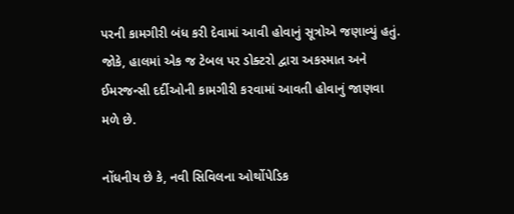પરની કામગીરી બંધ કરી દેવામાં આવી હોવાનું સૂત્રોએ જણાવ્યું હતું. જોકે, હાલમાં એક જ ટેબલ પર ડોક્ટરો દ્વારા અકસ્માત અને ઈમરજન્સી દર્દીઓની કામગીરી કરવામાં આવતી હોવાનું જાણવા મળે છે.

નોંધનીય છે કે, નવી સિવિલના ઓર્થોપેડિક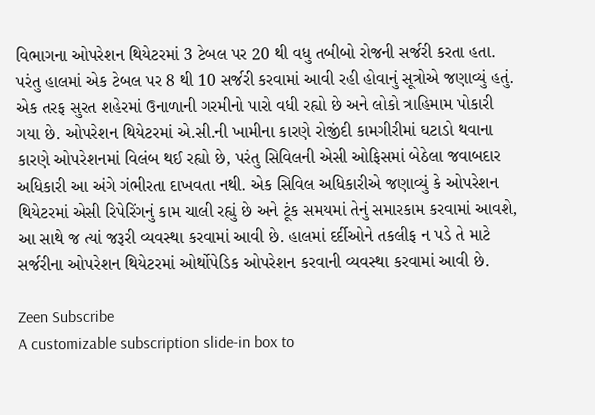વિભાગના ઓપરેશન થિયેટરમાં 3 ટેબલ પર 20 થી વધુ તબીબો રોજની સર્જરી કરતા હતા. પરંતુ હાલમાં એક ટેબલ પર 8 થી 10 સર્જરી કરવામાં આવી રહી હોવાનું સૂત્રોએ જણાવ્યું હતું. એક તરફ સુરત શહેરમાં ઉનાળાની ગરમીનો પારો વધી રહ્યો છે અને લોકો ત્રાહિમામ પોકારી ગયા છે. ઓપરેશન થિયેટરમાં એ.સી.ની ખામીના કારણે રોજીંદી કામગીરીમાં ઘટાડો થવાના કારણે ઓપરેશનમાં વિલંબ થઈ રહ્યો છે, પરંતુ સિવિલની એસી ઓફિસમાં બેઠેલા જવાબદાર અધિકારી આ અંગે ગંભીરતા દાખવતા નથી. એક સિવિલ અધિકારીએ જણાવ્યું કે ઓપરેશન થિયેટરમાં એસી રિપેરિંગનું કામ ચાલી રહ્યું છે અને ટૂંક સમયમાં તેનું સમારકામ કરવામાં આવશે, આ સાથે જ ત્યાં જરૂરી વ્યવસ્થા કરવામાં આવી છે. હાલમાં દર્દીઓને તકલીફ ન પડે તે માટે સર્જરીના ઓપરેશન થિયેટરમાં ઓર્થોપેડિક ઓપરેશન કરવાની વ્યવસ્થા કરવામાં આવી છે.

Zeen Subscribe
A customizable subscription slide-in box to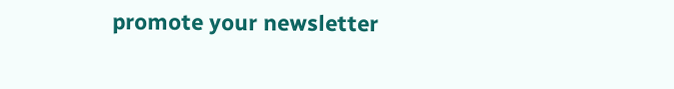promote your newsletter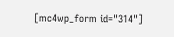[mc4wp_form id="314"]